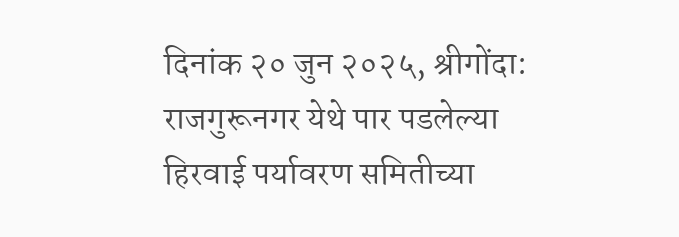दिनांक २० जुन २०२५, श्रीगोंदा:
राजगुरूनगर येथे पार पडलेल्या हिरवाई पर्यावरण समितीच्या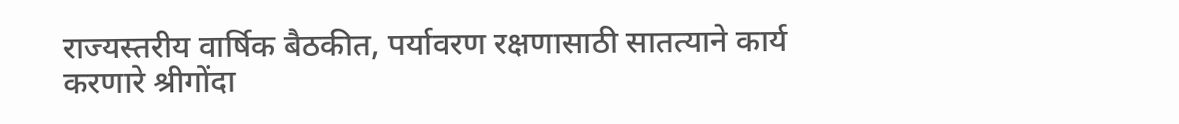राज्यस्तरीय वार्षिक बैठकीत, पर्यावरण रक्षणासाठी सातत्याने कार्य करणारे श्रीगोंदा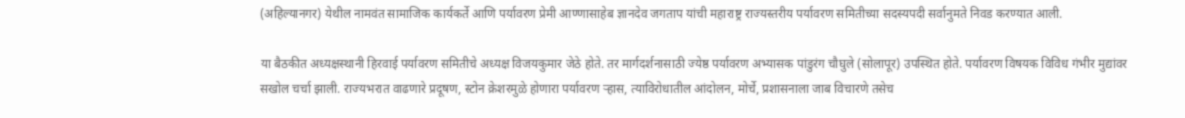(अहिल्यानगर) येथील नामवंत सामाजिक कार्यकर्ते आणि पर्यावरण प्रेमी आण्णासाहेब ज्ञानदेव जगताप यांची महाराष्ट्र राज्यस्तरीय पर्यावरण समितीच्या सदस्यपदी सर्वानुमते निवड करण्यात आली.

या बैठकीत अध्यक्षस्थानी हिरवाई पर्यावरण समितीचे अध्यक्ष विजयकुमार जेठे होते. तर मार्गदर्शनासाठी ज्येष्ठ पर्यावरण अभ्यासक पांडुरंग चौघुले (सोलापूर) उपस्थित होते. पर्यावरण विषयक विविध गंभीर मुद्यांवर सखोल चर्चा झाली. राज्यभरात वाढणारे प्रदूषण, स्टोन क्रेशरमुळे होणारा पर्यावरण ऱ्हास, त्याविरोधातील आंदोलन, मोर्चे, प्रशासनाला जाब विचारणे तसेच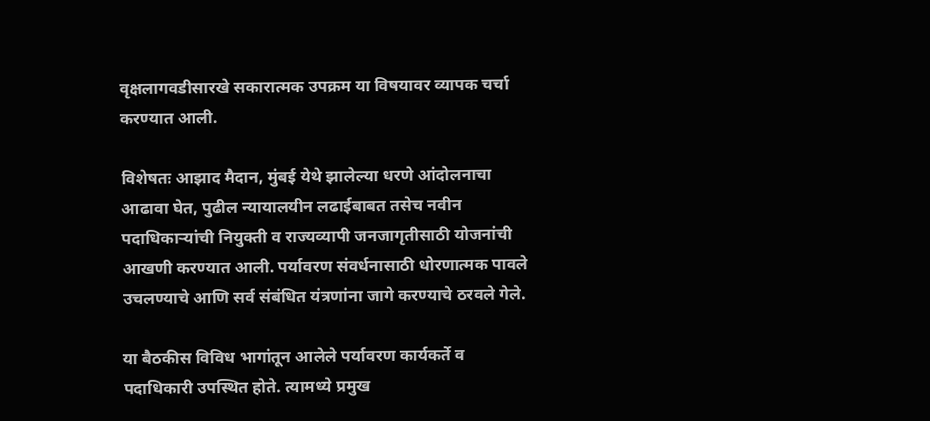वृक्षलागवडीसारखे सकारात्मक उपक्रम या विषयावर व्यापक चर्चा करण्यात आली.

विशेषतः आझाद मैदान, मुंबई येथे झालेल्या धरणे आंदोलनाचा आढावा घेत, पुढील न्यायालयीन लढाईबाबत तसेच नवीन पदाधिकाऱ्यांची नियुक्ती व राज्यव्यापी जनजागृतीसाठी योजनांची आखणी करण्यात आली. पर्यावरण संवर्धनासाठी धोरणात्मक पावले उचलण्याचे आणि सर्व संबंधित यंत्रणांना जागे करण्याचे ठरवले गेले.

या बैठकीस विविध भागांतून आलेले पर्यावरण कार्यकर्ते व पदाधिकारी उपस्थित होते. त्यामध्ये प्रमुख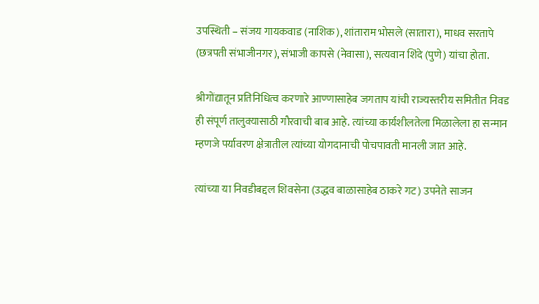उपस्थिती – संजय गायकवाड (नाशिक), शांताराम भोसले (सातारा), माधव सरतापे (छत्रपती संभाजीनगर), संभाजी कापसे (नेवासा), सत्यवान शिंदे (पुणे) यांचा होता.

श्रीगोंद्यातून प्रतिनिधित्व करणारे आण्णासाहेब जगताप यांची राज्यस्तरीय समितीत निवड ही संपूर्ण तालुक्यासाठी गौरवाची बाब आहे. त्यांच्या कार्यशीलतेला मिळालेला हा सन्मान म्हणजे पर्यावरण क्षेत्रातील त्यांच्या योगदानाची पोचपावती मानली जात आहे.

त्यांच्या या निवडीबद्दल शिवसेना (उद्धव बाळासाहेब ठाकरे गट) उपनेते साजन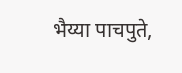भैय्या पाचपुते,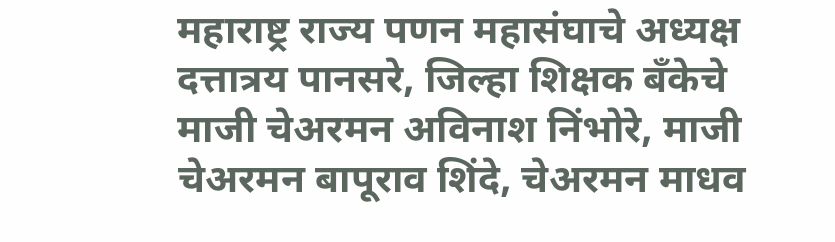महाराष्ट्र राज्य पणन महासंघाचे अध्यक्ष दत्तात्रय पानसरे, जिल्हा शिक्षक बँकेचे माजी चेअरमन अविनाश निंभोरे, माजी चेअरमन बापूराव शिंदे, चेअरमन माधव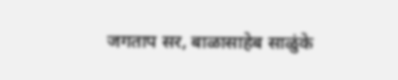जगताप सर, बाळासाहेब साळुंके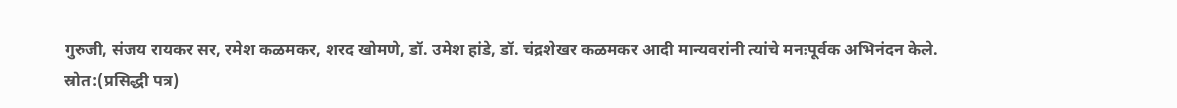गुरुजी, संजय रायकर सर, रमेश कळमकर, शरद खोमणे, डॉ. उमेश हांडे, डॉ. चंद्रशेखर कळमकर आदी मान्यवरांनी त्यांचे मनःपूर्वक अभिनंदन केले.
स्रोत:(प्रसिद्धी पत्र)